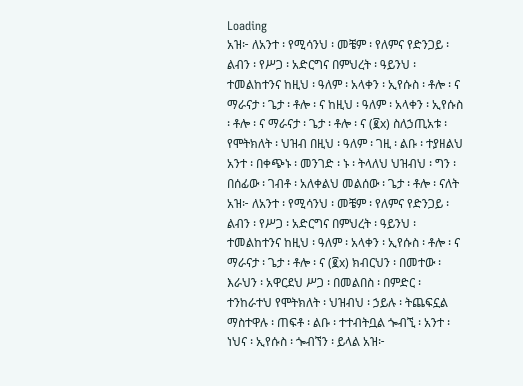Loading
አዝ፦ ለአንተ ፡ የሚሳንህ ፡ መቼም ፡ የለምና የድንጋይ ፡ ልብን ፡ የሥጋ ፡ አድርግና በምህረት ፡ ዓይንህ ፡ ተመልከተንና ከዚህ ፡ ዓለም ፡ አላቀን ፡ ኢየሱስ ፡ ቶሎ ፡ ና ማራናታ ፡ ጌታ ፡ ቶሎ ፡ ና ከዚህ ፡ ዓለም ፡ አላቀን ፡ ኢየሱስ ፡ ቶሎ ፡ ና ማራናታ ፡ ጌታ ፡ ቶሎ ፡ ና (፪x) ስለኃጢአቱ ፡ የሞትክለት ፡ ህዝብ በዚህ ፡ ዓለም ፡ ገዚ ፡ ልቡ ፡ ተያዘልህ አንተ ፡ በቀጭኑ ፡ መንገድ ፡ ኑ ፡ ትላለህ ህዝብህ ፡ ግን ፡ በሰፊው ፡ ገብቶ ፡ አለቀልህ መልሰው ፡ ጌታ ፡ ቶሎ ፡ ናለት አዝ፦ ለአንተ ፡ የሚሳንህ ፡ መቼም ፡ የለምና የድንጋይ ፡ ልብን ፡ የሥጋ ፡ አድርግና በምህረት ፡ ዓይንህ ፡ ተመልከተንና ከዚህ ፡ ዓለም ፡ አላቀን ፡ ኢየሱስ ፡ ቶሎ ፡ ና ማራናታ ፡ ጌታ ፡ ቶሎ ፡ ና (፪x) ክብርህን ፡ በመተው ፡ እራህን ፡ አዋርደህ ሥጋ ፡ በመልበስ ፡ በምድር ፡ ተንከራተህ የሞትክለት ፡ ህዝብህ ፡ ኃይሉ ፡ ትጨፍኗል ማስተዋሉ ፡ ጠፍቶ ፡ ልቡ ፡ ተተብትቧል ጐብኚ ፡ አንተ ፡ ነህና ፡ ኢየሱስ ፡ ጐብኘን ፡ ይላል አዝ፦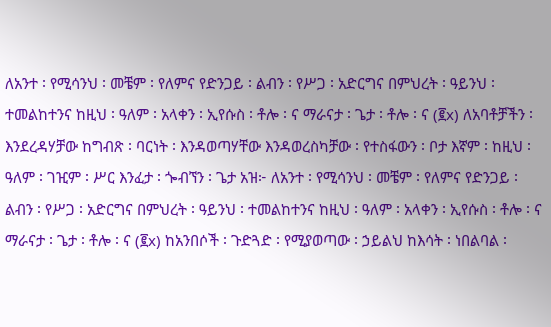ለአንተ ፡ የሚሳንህ ፡ መቼም ፡ የለምና የድንጋይ ፡ ልብን ፡ የሥጋ ፡ አድርግና በምህረት ፡ ዓይንህ ፡ ተመልከተንና ከዚህ ፡ ዓለም ፡ አላቀን ፡ ኢየሱስ ፡ ቶሎ ፡ ና ማራናታ ፡ ጌታ ፡ ቶሎ ፡ ና (፪x) ለአባቶቻችን ፡ እንደረዳሃቻው ከግብጽ ፡ ባርነት ፡ እንዳወጣሃቸው እንዳወረስካቻው ፡ የተስፋውን ፡ ቦታ እኛም ፡ ከዚህ ፡ ዓለም ፡ ገዢም ፡ ሥር እንፈታ ፡ ጐብኘን ፡ ጌታ አዝ፦ ለአንተ ፡ የሚሳንህ ፡ መቼም ፡ የለምና የድንጋይ ፡ ልብን ፡ የሥጋ ፡ አድርግና በምህረት ፡ ዓይንህ ፡ ተመልከተንና ከዚህ ፡ ዓለም ፡ አላቀን ፡ ኢየሱስ ፡ ቶሎ ፡ ና ማራናታ ፡ ጌታ ፡ ቶሎ ፡ ና (፪x) ከአንበሶች ፡ ጉድጓድ ፡ የሚያወጣው ፡ ኃይልህ ከእሳት ፡ ነበልባል ፡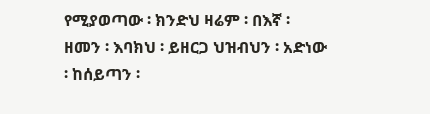የሚያወጣው ፡ ክንድህ ዛሬም ፡ በእኛ ፡ ዘመን ፡ እባክህ ፡ ይዘርጋ ህዝብህን ፡ አድነው ፡ ከሰይጣን ፡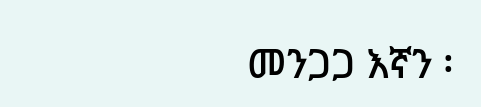መንጋጋ እኛን ፡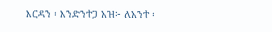እርዳን ፡ እንድንተጋ አዝ፦ ለአንተ ፡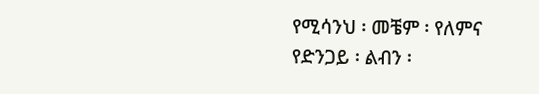የሚሳንህ ፡ መቼም ፡ የለምና የድንጋይ ፡ ልብን ፡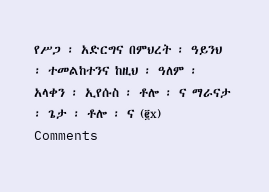የሥጋ ፡ አድርግና በምህረት ፡ ዓይንህ ፡ ተመልከተንና ከዚህ ፡ ዓለም ፡ አላቀን ፡ ኢየሱስ ፡ ቶሎ ፡ ና ማራናታ ፡ ጌታ ፡ ቶሎ ፡ ና (፪x)
Comments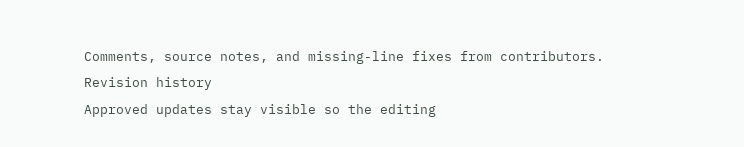Comments, source notes, and missing-line fixes from contributors.
Revision history
Approved updates stay visible so the editing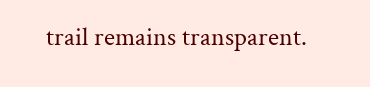trail remains transparent.